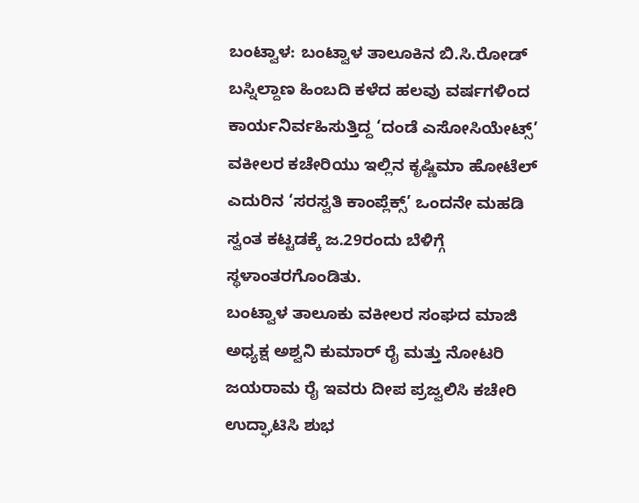ಬಂಟ್ವಾಳ: ಬಂಟ್ವಾಳ ತಾಲೂಕಿನ ಬಿ.ಸಿ.ರೋಡ್ ಬಸ್ನಿಲ್ದಾಣ ಹಿಂಬದಿ ಕಳೆದ ಹಲವು ವರ್ಷಗಳಿಂದ ಕಾರ್ಯನಿರ್ವಹಿಸುತ್ತಿದ್ದ ‘ದಂಡೆ ಎಸೋಸಿಯೇಟ್ಸ್’ ವಕೀಲರ ಕಚೇರಿಯು ಇಲ್ಲಿನ ಕೃಷ್ಣಿಮಾ ಹೋಟೆಲ್ ಎದುರಿನ ‘ಸರಸ್ವತಿ ಕಾಂಪ್ಲೆಕ್ಸ್’ ಒಂದನೇ ಮಹಡಿ ಸ್ವಂತ ಕಟ್ಟಡಕ್ಕೆ ಜ.29ರಂದು ಬೆಳಿಗ್ಗೆ ಸ್ಥಳಾಂತರಗೊಂಡಿತು.
ಬಂಟ್ವಾಳ ತಾಲೂಕು ವಕೀಲರ ಸಂಘದ ಮಾಜಿ ಅಧ್ಯಕ್ಷ ಅಶ್ವನಿ ಕುಮಾರ್ ರೈ ಮತ್ತು ನೋಟರಿ ಜಯರಾಮ ರೈ ಇವರು ದೀಪ ಪ್ರಜ್ವಲಿಸಿ ಕಚೇರಿ ಉದ್ಘಾಟಿಸಿ ಶುಭ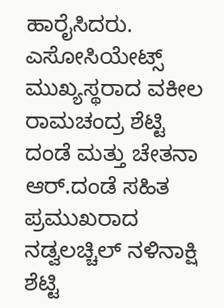ಹಾರೈಸಿದರು.
ಎಸೋಸಿಯೇಟ್ಸ್ ಮುಖ್ಯಸ್ಥರಾದ ವಕೀಲ ರಾಮಚಂದ್ರ ಶೆಟ್ಟಿ ದಂಡೆ ಮತ್ತು ಚೇತನಾ ಆರ್.ದಂಡೆ ಸಹಿತ ಪ್ರಮುಖರಾದ ನಡ್ವಲಚ್ಚಿಲ್ ನಳಿನಾಕ್ಷಿ ಶೆಟ್ಟಿ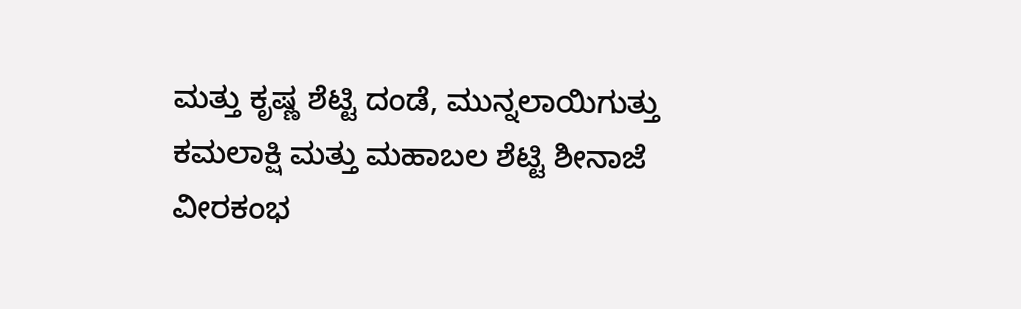ಮತ್ತು ಕೃಷ್ಣ ಶೆಟ್ಟಿ ದಂಡೆ, ಮುನ್ನಲಾಯಿಗುತ್ತು ಕಮಲಾಕ್ಷಿ ಮತ್ತು ಮಹಾಬಲ ಶೆಟ್ಟಿ ಶೀನಾಜೆ ವೀರಕಂಭ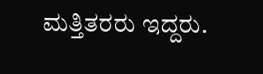ಮತ್ತಿತರರು ಇದ್ದರು.